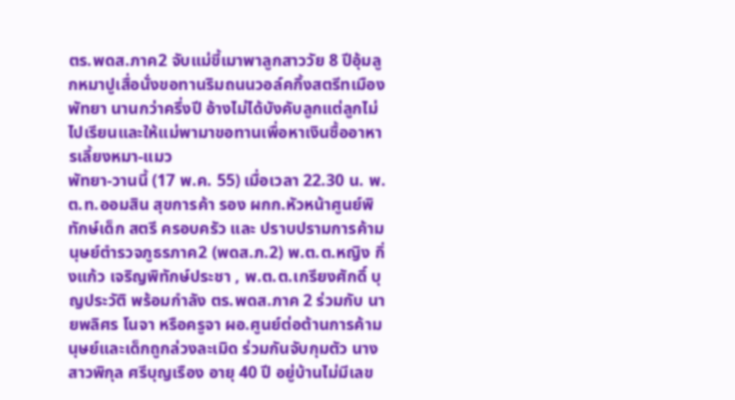ตร.พดส.ภาค2 จับแม่ขี้เมาพาลูกสาววัย 8 ปีอุ้มลูกหมาปูเสื่อนั่งขอทานริมถนนวอล์คกิ้งสตรีทเมืองพัทยา นานกว่าครึ่งปี อ้างไม่ได้บังคับลูกแต่ลูกไม่ไปเรียนและให้แม่พามาขอทานเพื่อหาเงินซื้ออาหารเลี้ยงหมา-แมว
พัทยา-วานนี้ (17 พ.ค. 55) เมื่อเวลา 22.30 น. พ.ต.ท.ออมสิน สุขการค้า รอง ผกก.หัวหน้าศูนย์พิทักษ์เด็ก สตรี ครอบครัว และ ปราบปรามการค้ามนุษย์ตำรวจภูธรภาค2 (พดส.ภ.2) พ.ต.ต.หญิง กิ่งแก้ว เจริญพิทักษ์ประชา , พ.ต.ต.เกรียงศักดิ์ บุญประวัติ พร้อมกำลัง ตร.พดส.ภาค 2 ร่วมกับ นายพลิศร โนจา หรือครูจา ผอ.ศูนย์ต่อต้านการค้ามนุษย์และเด็กถูกล่วงละเมิด ร่วมกันจับกุมตัว นางสาวพิกุล ศรีบุญเรือง อายุ 40 ปี อยู่บ้านไม่มีเลข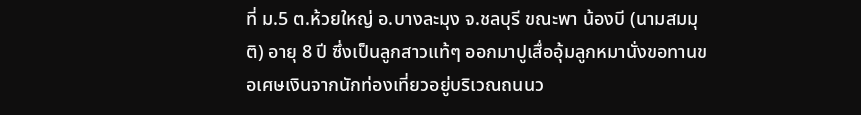ที่ ม.5 ต.ห้วยใหญ่ อ.บางละมุง จ.ชลบุรี ขณะพา น้องบี (นามสมมุติ) อายุ 8 ปี ซึ่งเป็นลูกสาวแท้ๆ ออกมาปูเสื่ออุ้มลูกหมานั่งขอทานขอเศษเงินจากนักท่องเที่ยวอยู่บริเวณถนนว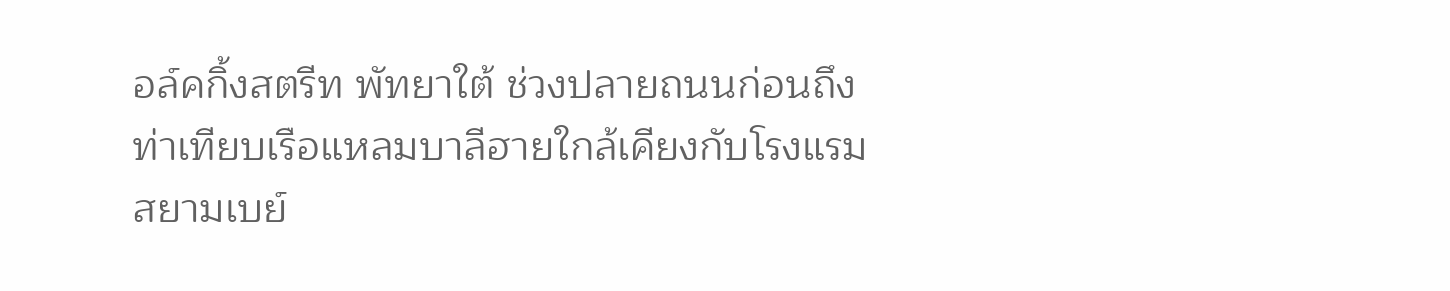อล์คกิ้งสตรีท พัทยาใต้ ช่วงปลายถนนก่อนถึงท่าเทียบเรือแหลมบาลีฮายใกล้เคียงกับโรงแรมสยามเบย์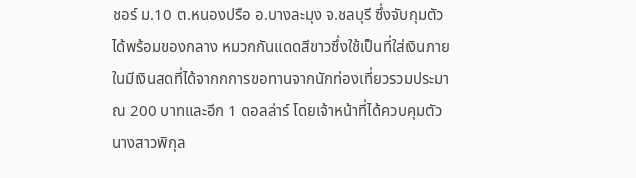ชอร์ ม.10 ต.หนองปรือ อ.บางละมุง จ.ชลบุรี ซึ่งจับกุมตัวได้พร้อมของกลาง หมวกกันแดดสีขาวซึ่งใช้เป็นที่ใส่เงินภายในมีเงินสดที่ได้จากกการขอทานจากนักท่องเที่ยวรวมประมาณ 200 บาทและอีก 1 ดอลล่าร์ โดยเจ้าหน้าที่ได้ควบคุมตัวนางสาวพิกุล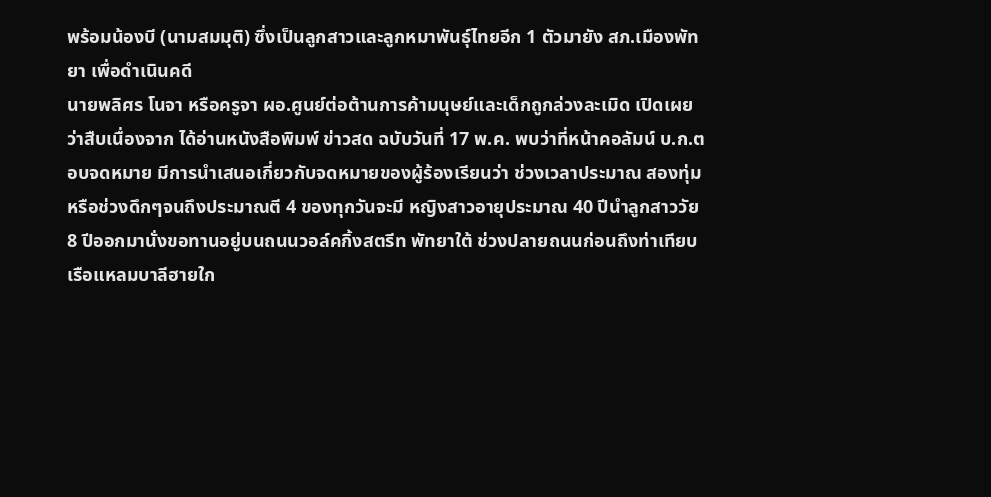พร้อมน้องบี (นามสมมุติ) ซึ่งเป็นลูกสาวและลูกหมาพันธุ์ไทยอีก 1 ตัวมายัง สภ.เมืองพัทยา เพื่อดำเนินคดี
นายพลิศร โนจา หรือครูจา ผอ.ศูนย์ต่อต้านการค้ามนุษย์และเด็กถูกล่วงละเมิด เปิดเผยว่าสืบเนื่องจาก ได้อ่านหนังสือพิมพ์ ข่าวสด ฉบับวันที่ 17 พ.ค. พบว่าที่หน้าคอลัมน์ บ.ก.ตอบจดหมาย มีการนำเสนอเกี่ยวกับจดหมายของผู้ร้องเรียนว่า ช่วงเวลาประมาณ สองทุ่มหรือช่วงดึกๆจนถึงประมาณตี 4 ของทุกวันจะมี หญิงสาวอายุประมาณ 40 ปีนำลูกสาววัย 8 ปีออกมานั่งขอทานอยู่บนถนนวอล์คกิ้งสตรีท พัทยาใต้ ช่วงปลายถนนก่อนถึงท่าเทียบเรือแหลมบาลีฮายใก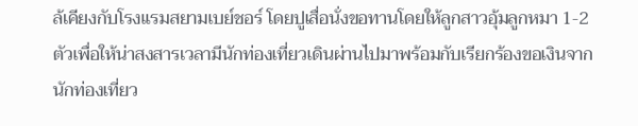ล้เคียงกับโรงแรมสยามเบย์ชอร์ โดยปูเสื่อนั่งขอทานโดยให้ลูกสาวอุ้มลูกหมา 1-2 ตัวเพื่อให้น่าสงสารเวลามีนักท่องเที่ยวเดินผ่านไปมาพร้อมกับเรียกร้องขอเงินจากนักท่องเที่ยว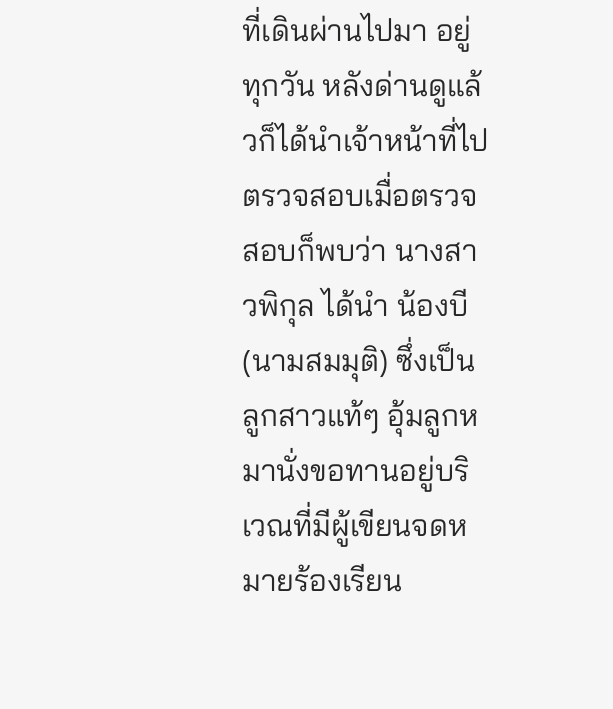ที่เดินผ่านไปมา อยู่ทุกวัน หลังด่านดูแล้วก็ได้นำเจ้าหน้าที่ไปตรวจสอบเมื่อตรวจสอบก็พบว่า นางสาวพิกุล ได้นำ น้องบี (นามสมมุติ) ซึ่งเป็นลูกสาวแท้ๆ อุ้มลูกหมานั่งขอทานอยู่บริเวณที่มีผู้เขียนจดหมายร้องเรียน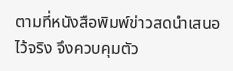ตามที่หนังสือพิมพ์ข่าวสดนำเสนอไว้จริง จึงควบคุมตัว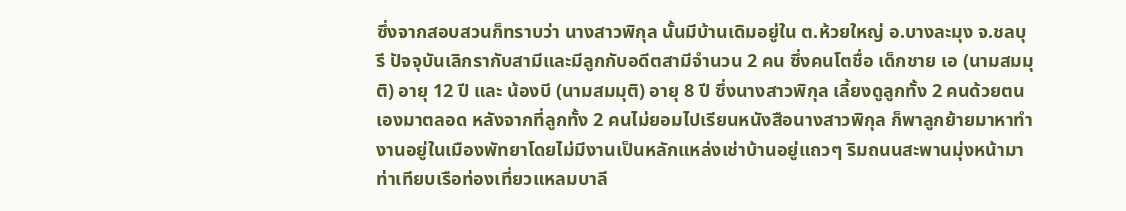ซึ่งจากสอบสวนก็ทราบว่า นางสาวพิกุล นั้นมีบ้านเดิมอยู่ใน ต.ห้วยใหญ่ อ.บางละมุง จ.ชลบุรี ปัจจุบันเลิกรากับสามีและมีลูกกับอดีตสามีจำนวน 2 คน ซึ่งคนโตชื่อ เด็กชาย เอ (นามสมมุติ) อายุ 12 ปี และ น้องบี (นามสมมุติ) อายุ 8 ปี ซึ่งนางสาวพิกุล เลี้ยงดูลูกทั้ง 2 คนด้วยตนเองมาตลอด หลังจากที่ลูกทั้ง 2 คนไม่ยอมไปเรียนหนังสือนางสาวพิกุล ก็พาลูกย้ายมาหาทำงานอยู่ในเมืองพัทยาโดยไม่มีงานเป็นหลักแหล่งเช่าบ้านอยู่แถวๆ ริมถนนสะพานมุ่งหน้ามาท่าเทียบเรือท่องเที่ยวแหลมบาลี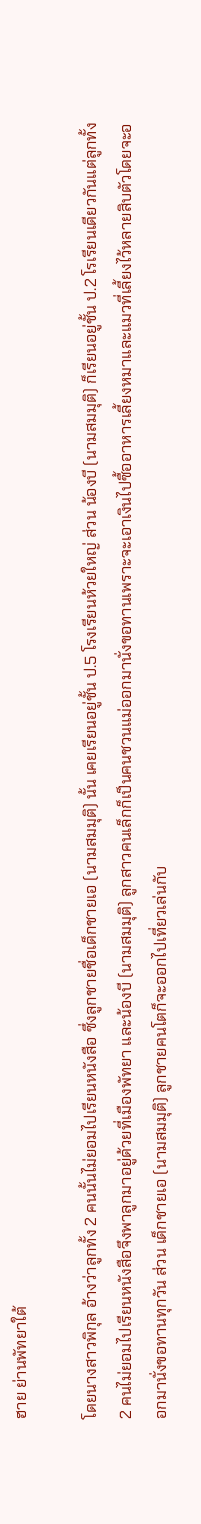ฮาย ย่านพัทยาใต้

โดยนางสาวพิกุล อ้างว่าลูกทั้ง 2 คนนั้นไม่ยอมไปเรียนหนังสือ ซึ่งลูกชายชื่อเด็กชายเอ (นามสมมุติ) นั้น เคยเรียนอยู่ชั้น ป.5 โรงเรียนห้วยใหญ่ ส่วน น้องบี (นามสมมุติ) ก็เรียนอยู่ชั้น ป.2 โรเรียนเดียวกันแต่ลูกทั้ง 2 คนไม่ยอมไปเรียนหนังสือจึงพาลูกมาอยู่ด้วยที่เมืองพัทยา และน้องบี (นามสมมุติ) ลูกสาวคนเล็กก็เป็นคนชวนแม่ออกมานั่งขอทานเพราะจะเอาเงินไปซื้ออาหารเลี้ยงหมาและแมวที่เลี้ยงไว้หลายสิบตัวโดยจะออกมานั่งขอทานทุกวัน ส่วน เด็กชายเอ (นามสมมุติ) ลูกชายคนโตก็จะออกไปเที่ยวเล่นกับ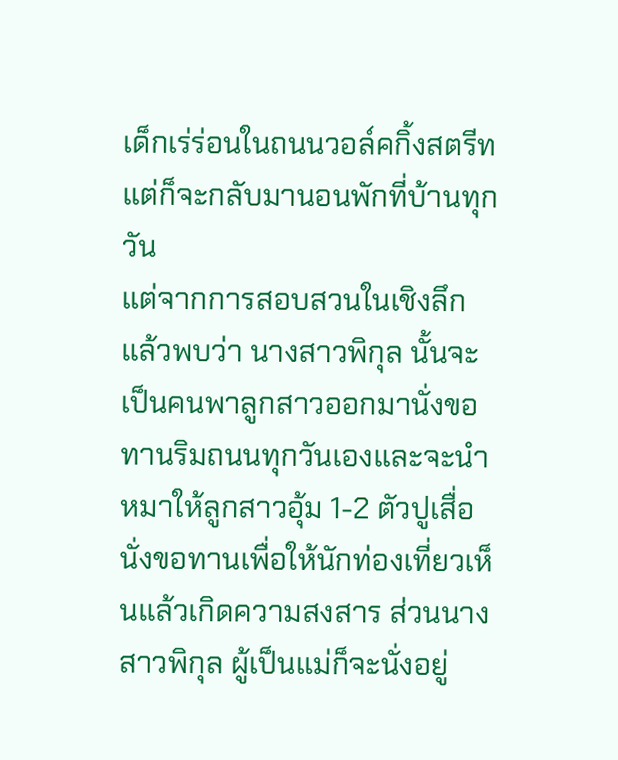เด็กเร่ร่อนในถนนวอล์คกิ้งสตรีท แต่ก็จะกลับมานอนพักที่บ้านทุกวัน
แต่จากการสอบสวนในเชิงลึกแล้วพบว่า นางสาวพิกุล นั้นจะเป็นคนพาลูกสาวออกมานั่งขอทานริมถนนทุกวันเองและจะนำหมาให้ลูกสาวอุ้ม 1-2 ตัวปูเสื่อนั่งขอทานเพื่อให้นักท่องเที่ยวเห็นแล้วเกิดความสงสาร ส่วนนางสาวพิกุล ผู้เป็นแม่ก็จะนั่งอยู่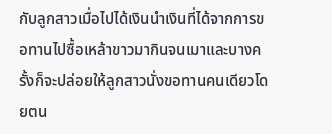กับลูกสาวเมื่อไปได้เงินนำเงินที่ได้จากการขอทานไปซื้อเหล้าขาวมากินจนเมาและบางครั้งก็จะปล่อยให้ลูกสาวนั่งขอทานคนเดียวโดยตน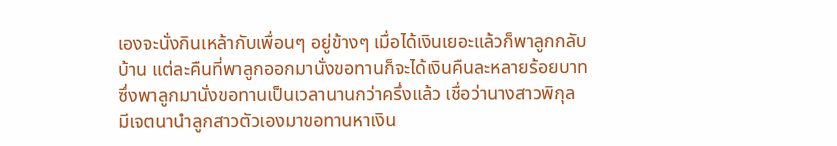เองจะนั่งกินเหล้ากับเพื่อนๆ อยู่ข้างๆ เมื่อได้เงินเยอะแล้วก็พาลูกกลับบ้าน แต่ละคืนที่พาลูกออกมานั่งขอทานก็จะได้เงินคืนละหลายร้อยบาท ซึ่งพาลูกมานั่งขอทานเป็นเวลานานกว่าครึ่งแล้ว เชื่อว่านางสาวพิกุล มีเจตนานำลูกสาวตัวเองมาขอทานหาเงิน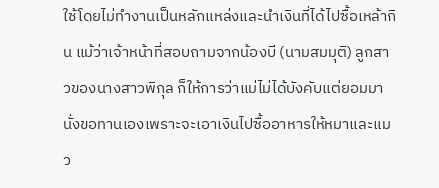ใช้โดยไม่ทำงานเป็นหลักแหล่งและนำเงินที่ได้ไปซื้อเหล้ากิน แม้ว่าเจ้าหน้าที่สอบถามจากน้องบี (นามสมมุติ) ลูกสาวของนางสาวพิกุล ก็ให้การว่าแม่ไม่ได้บังคับแต่ยอมมานั่งขอทานเองเพราะจะเอาเงินไปซื้ออาหารให้หมาและแมว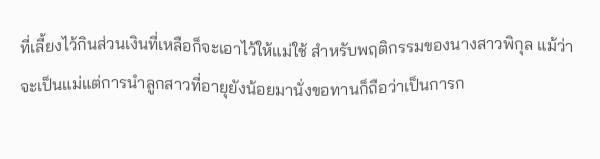ที่เลี้ยงไว้กินส่วนเงินที่เหลือก็จะเอาไว้ให้แม่ใช้ สำหรับพฤติกรรมของนางสาวพิกุล แม้ว่าจะเป็นแม่แต่การนำลูกสาวที่อายุยังน้อยมานั่งขอทานก็ถือว่าเป็นการก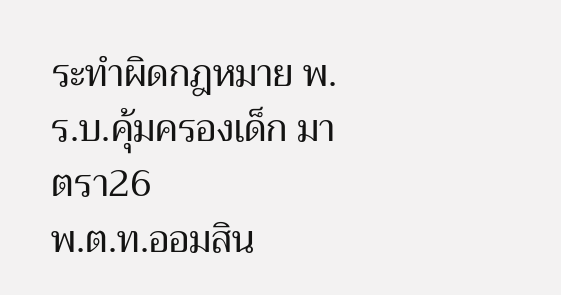ระทำผิดกฎหมาย พ.ร.บ.คุ้มครองเด็ก มาตรา26
พ.ต.ท.ออมสิน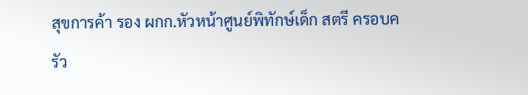สุขการค้า รอง ผกก.หัวหน้าศูนย์พิทักษ์เด็ก สตรี ครอบครัว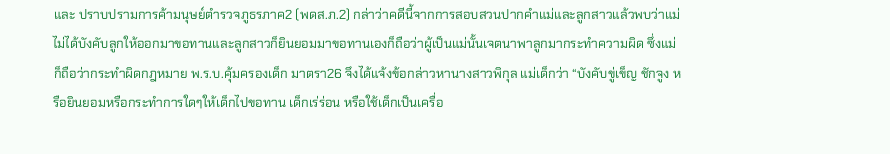และ ปราบปรามการค้ามนุษย์ตำรวจภูธรภาค2 (พดส.ภ.2) กล่าว่าคดีนี้จากการสอบสวนปากคำแม่และลูกสาวแล้วพบว่าแม่ไม่ได้บังคับลูกให้ออกมาขอทานและลูกสาวก็ยินยอมมาขอทานเองก็ถือว่าผู้เป็นแม่นั้นเจตนาพาลูกมากระทำความผิด ซึ่งแม่ก็ถือว่ากระทำผิดกฎหมาย พ.ร.บ.คุ้มครองเด็ก มาตรา26 จึงได้แจ้งข้อกล่าวหานางสาวพิกุล แม่เด็กว่า “บังคับขู่เข็ญ ชักจูง หรือยินยอมหรือกระทำการใดๆให้เด็กไปขอทาน เด็กเร่ร่อน หรือใช้เด็กเป็นเครื่อ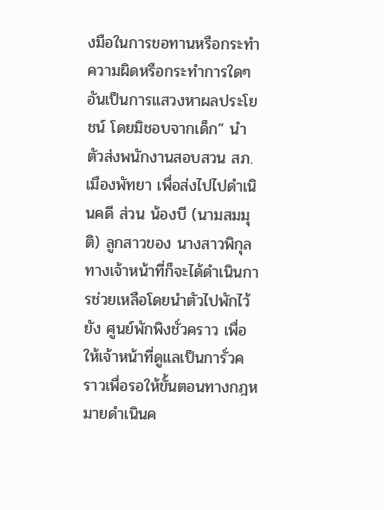งมือในการขอทานหรือกระทำความผิดหรือกระทำการใดๆอันเป็นการแสวงหาผลประโยชน์ โดยมิชอบจากเด็ก” นำตัวส่งพนักงานสอบสวน สภ.เมืองพัทยา เพื่อส่งไปไปดำเนินคดี ส่วน น้องบี (นามสมมุติ) ลูกสาวของ นางสาวพิกุล ทางเจ้าหน้าที่ก็จะได้ดำเนินการช่วยเหลือโดยนำตัวไปพักไว้ยัง ศูนย์พักพิงชั่วคราว เพื่อให้เจ้าหน้าที่ดูแลเป็นการั่วคราวเพื่อรอให้ขั้นตอนทางกฎหมายดำเนินค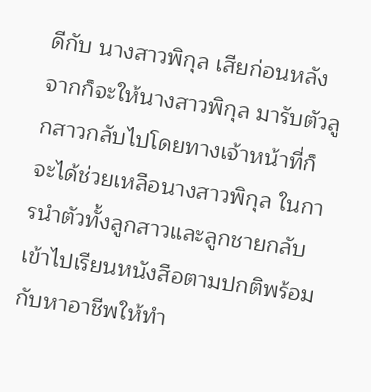ดีกับ นางสาวพิกุล เสียก่อนหลังจากก็จะให้นางสาวพิกุล มารับตัวลูกสาวกลับไปโดยทางเจ้าหน้าที่ก็จะได้ช่วยเหลือนางสาวพิกุล ในการนำตัวทั้งลูกสาวและลูกชายกลับเข้าไปเรียนหนังสือตามปกติพร้อมกับหาอาชีพให้ทำ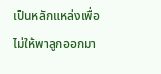เป็นหลักแหล่งเพื่อไม่ให้พาลูกออกมา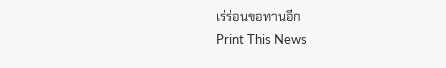เร่ร่อนขอทานอีก
Print This News